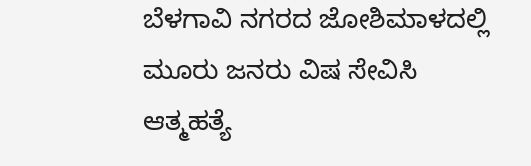ಬೆಳಗಾವಿ ನಗರದ ಜೋಶಿಮಾಳದಲ್ಲಿ ಮೂರು ಜನರು ವಿಷ ಸೇವಿಸಿ ಆತ್ಮಹತ್ಯೆ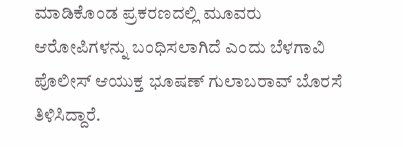ಮಾಡಿಕೊಂಡ ಪ್ರಕರಣದಲ್ಲಿ ಮೂವರು ಆರೋಪಿಗಳನ್ನು ಬಂಧಿಸಲಾಗಿದೆ ಎಂದು ಬೆಳಗಾವಿ ಪೊಲೀಸ್ ಆಯುಕ್ತ ಭೂಷಣ್ ಗುಲಾಬರಾವ್ ಬೊರಸೆ ತಿಳಿಸಿದ್ದಾರೆ.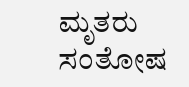ಮೃತರು ಸಂತೋಷ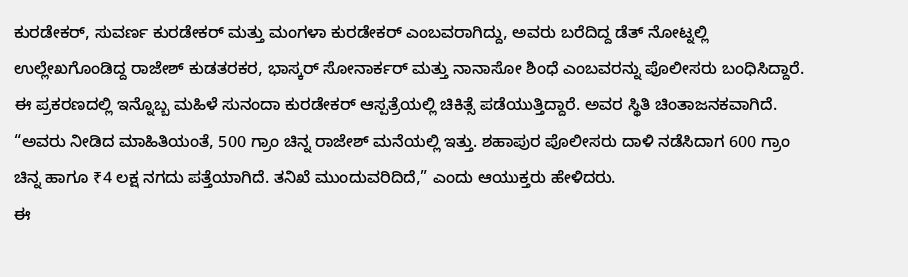ಕುರಡೇಕರ್, ಸುವರ್ಣ ಕುರಡೇಕರ್ ಮತ್ತು ಮಂಗಳಾ ಕುರಡೇಕರ್ ಎಂಬವರಾಗಿದ್ದು, ಅವರು ಬರೆದಿದ್ದ ಡೆತ್ ನೋಟ್ನಲ್ಲಿ ಉಲ್ಲೇಖಗೊಂಡಿದ್ದ ರಾಜೇಶ್ ಕುಡತರಕರ, ಭಾಸ್ಕರ್ ಸೋನಾರ್ಕರ್ ಮತ್ತು ನಾನಾಸೋ ಶಿಂಧೆ ಎಂಬವರನ್ನು ಪೊಲೀಸರು ಬಂಧಿಸಿದ್ದಾರೆ.
ಈ ಪ್ರಕರಣದಲ್ಲಿ ಇನ್ನೊಬ್ಬ ಮಹಿಳೆ ಸುನಂದಾ ಕುರಡೇಕರ್ ಆಸ್ಪತ್ರೆಯಲ್ಲಿ ಚಿಕಿತ್ಸೆ ಪಡೆಯುತ್ತಿದ್ದಾರೆ. ಅವರ ಸ್ಥಿತಿ ಚಿಂತಾಜನಕವಾಗಿದೆ. “ಅವರು ನೀಡಿದ ಮಾಹಿತಿಯಂತೆ, 500 ಗ್ರಾಂ ಚಿನ್ನ ರಾಜೇಶ್ ಮನೆಯಲ್ಲಿ ಇತ್ತು. ಶಹಾಪುರ ಪೊಲೀಸರು ದಾಳಿ ನಡೆಸಿದಾಗ 600 ಗ್ರಾಂ ಚಿನ್ನ ಹಾಗೂ ₹4 ಲಕ್ಷ ನಗದು ಪತ್ತೆಯಾಗಿದೆ. ತನಿಖೆ ಮುಂದುವರಿದಿದೆ,” ಎಂದು ಆಯುಕ್ತರು ಹೇಳಿದರು.
ಈ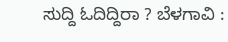ಸುದ್ದಿ ಓದಿದ್ದಿರಾ ? ಬೆಳಗಾವಿ :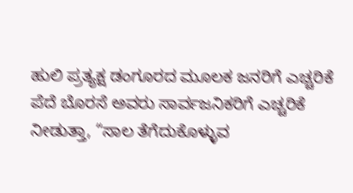ಹುಲಿ ಪ್ರತ್ಯಕ್ಷ ಡಂಗೂರದ ಮೂಲಕ ಜನರಿಗೆ ಎಚ್ಚರಿಕೆ
ಪೆದೆ ಬೊರಸೆ ಅವರು ಸಾರ್ವಜನಿಕರಿಗೆ ಎಚ್ಚರಿಕೆ ನೀಡುತ್ತಾ, “ಸಾಲ ತೆಗೆದುಕೊಳ್ಳುವ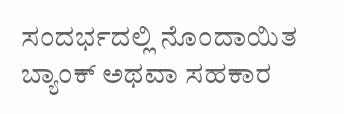ಸಂದರ್ಭದಲ್ಲಿ ನೊಂದಾಯಿತ ಬ್ಯಾಂಕ್ ಅಥವಾ ಸಹಕಾರ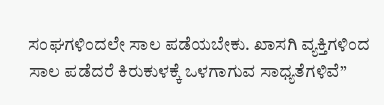ಸಂಘಗಳಿಂದಲೇ ಸಾಲ ಪಡೆಯಬೇಕು. ಖಾಸಗಿ ವ್ಯಕ್ತಿಗಳಿಂದ ಸಾಲ ಪಡೆದರೆ ಕಿರುಕುಳಕ್ಕೆ ಒಳಗಾಗುವ ಸಾಧ್ಯತೆಗಳಿವೆ”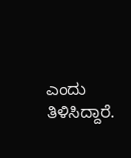ಎಂದು ತಿಳಿಸಿದ್ದಾರೆ.